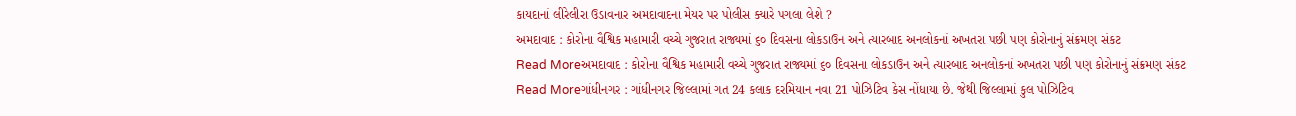કાયદાનાં લીરેલીરા ઉડાવનાર અમદાવાદના મેયર પર પોલીસ ક્યારે પગલા લેશે ?
અમદાવાદ : કોરોના વૈશ્વિક મહામારી વચ્ચે ગુજરાત રાજ્યમાં ૬૦ દિવસના લોકડાઉન અને ત્યારબાદ અનલોકનાં અખતરા પછી પણ કોરોનાનું સંક્રમણ સંકટ
Read Moreઅમદાવાદ : કોરોના વૈશ્વિક મહામારી વચ્ચે ગુજરાત રાજ્યમાં ૬૦ દિવસના લોકડાઉન અને ત્યારબાદ અનલોકનાં અખતરા પછી પણ કોરોનાનું સંક્રમણ સંકટ
Read Moreગાંધીનગર : ગાંધીનગર જિલ્લામાં ગત 24 કલાક દરમિયાન નવા 21 પોઝિટિવ કેસ નોંધાયા છે. જેથી જિલ્લામાં કુલ પોઝિટિવ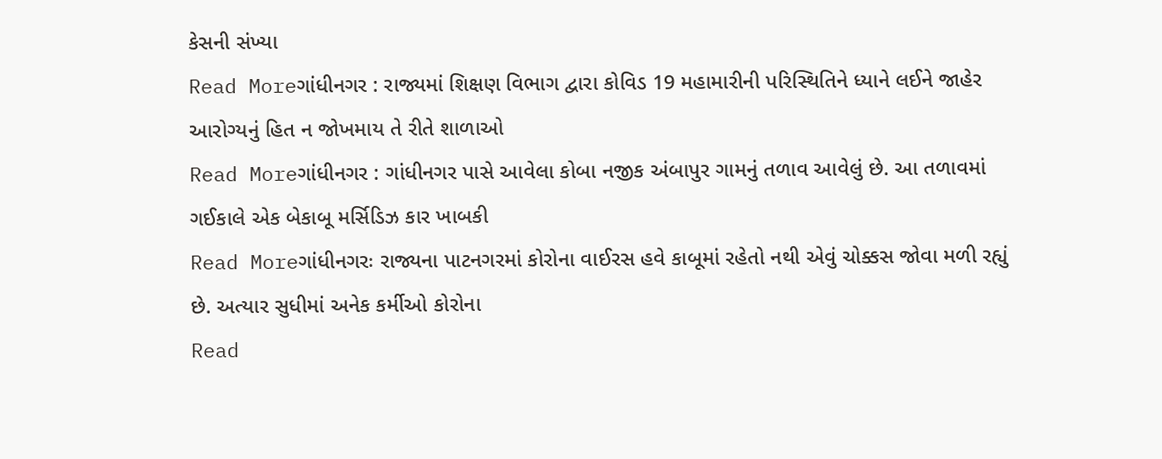કેસની સંખ્યા
Read Moreગાંધીનગર : રાજ્યમાં શિક્ષણ વિભાગ દ્વારા કોવિડ 19 મહામારીની પરિસ્થિતિને ધ્યાને લઈને જાહેર આરોગ્યનું હિત ન જોખમાય તે રીતે શાળાઓ
Read Moreગાંધીનગર : ગાંધીનગર પાસે આવેલા કોબા નજીક અંબાપુર ગામનું તળાવ આવેલું છે. આ તળાવમાં ગઈકાલે એક બેકાબૂ મર્સિડિઝ કાર ખાબકી
Read Moreગાંધીનગરઃ રાજ્યના પાટનગરમાં કોરોના વાઈરસ હવે કાબૂમાં રહેતો નથી એવું ચોક્કસ જોવા મળી રહ્યું છે. અત્યાર સુધીમાં અનેક કર્મીઓ કોરોના
Read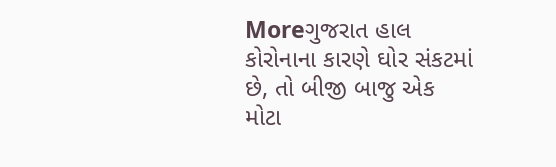Moreગુજરાત હાલ કોરોનાના કારણે ઘોર સંકટમાં છે, તો બીજી બાજુ એક મોટા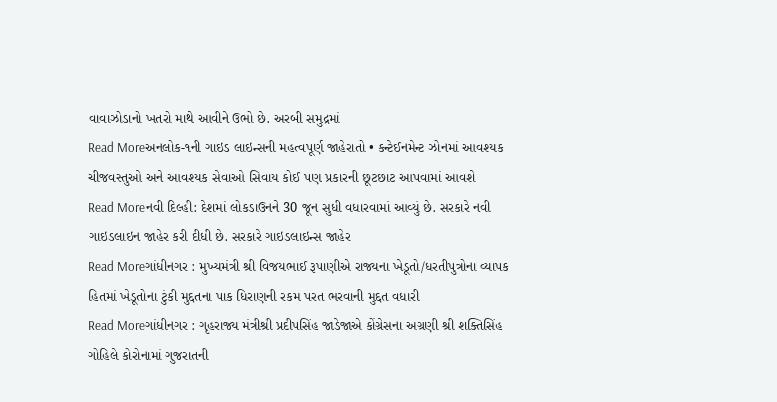વાવાઝોડાનો ખતરો માથે આવીને ઉભો છે. અરબી સમુદ્રમાં
Read Moreઅનલોક-૧ની ગાઇડ લાઇન્સની મહત્વપૂર્ણ જાહેરાતો • કન્ટેઈનમેન્ટ ઝોનમાં આવશ્યક ચીજવસ્તુઓ અને આવશ્યક સેવાઓ સિવાય કોઈ પણ પ્રકારની છૂટછાટ આપવામાં આવશે
Read Moreનવી દિલ્હી: દેશમાં લોકડાઉનને 30 જૂન સુધી વધારવામાં આવ્યું છે. સરકારે નવી ગાઇડલાઇન જાહેર કરી દીધી છે. સરકારે ગાઇડલાઇન્સ જાહેર
Read Moreગાંધીનગર : મુખ્યમંત્રી શ્રી વિજયભાઈ રૂપાણીએ રાજ્યના ખેડૂતો/ધરતીપુત્રોના વ્યાપક હિતમાં ખેડૂતોના ટુંકી મુદ્દતના પાક ધિરાણની રકમ પરત ભરવાની મુદ્દત વધારી
Read Moreગાંધીનગર : ગૃહરાજ્ય મંત્રીશ્રી પ્રદીપસિંહ જાડેજાએ કોંગ્રેસના અગ્રણી શ્રી શક્તિસિંહ ગોહિલે કોરોનામાં ગુજરાતની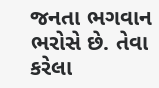જનતા ભગવાન ભરોસે છે. તેવા કરેલા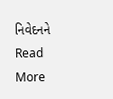નિવેદનને
Read More